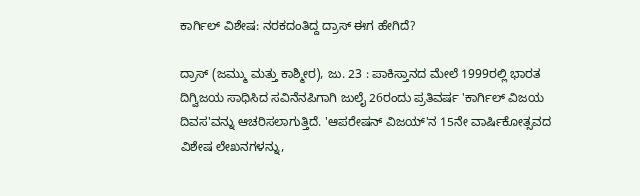ಕಾರ್ಗಿ‌ಲ್‌ ವಿಶೇಷ: ನರಕದಂತಿದ್ದ ದ್ರಾಸ್ ಈಗ ಹೇಗಿದೆ?

ದ್ರಾಸ್ (ಜಮ್ಮು ಮತ್ತು ಕಾಶ್ಮೀರ), ಜು. 23 : ಪಾಕಿಸ್ತಾನದ ಮೇಲೆ 1999ರಲ್ಲಿ ಭಾರತ ದಿಗ್ವಿಜಯ ಸಾಧಿಸಿದ ಸವಿನೆನಪಿಗಾಗಿ ಜುಲೈ 26ರಂದು ಪ್ರತಿವರ್ಷ 'ಕಾರ್ಗಿಲ್ ವಿಜಯ ದಿವಸ'ವನ್ನು ಆಚರಿಸಲಾಗುತ್ತಿದೆ. 'ಆಪರೇಷನ್ ವಿಜಯ್'ನ 15ನೇ ವಾರ್ಷಿಕೋತ್ಸವದ ವಿಶೇಷ ಲೇಖನಗಳನ್ನು,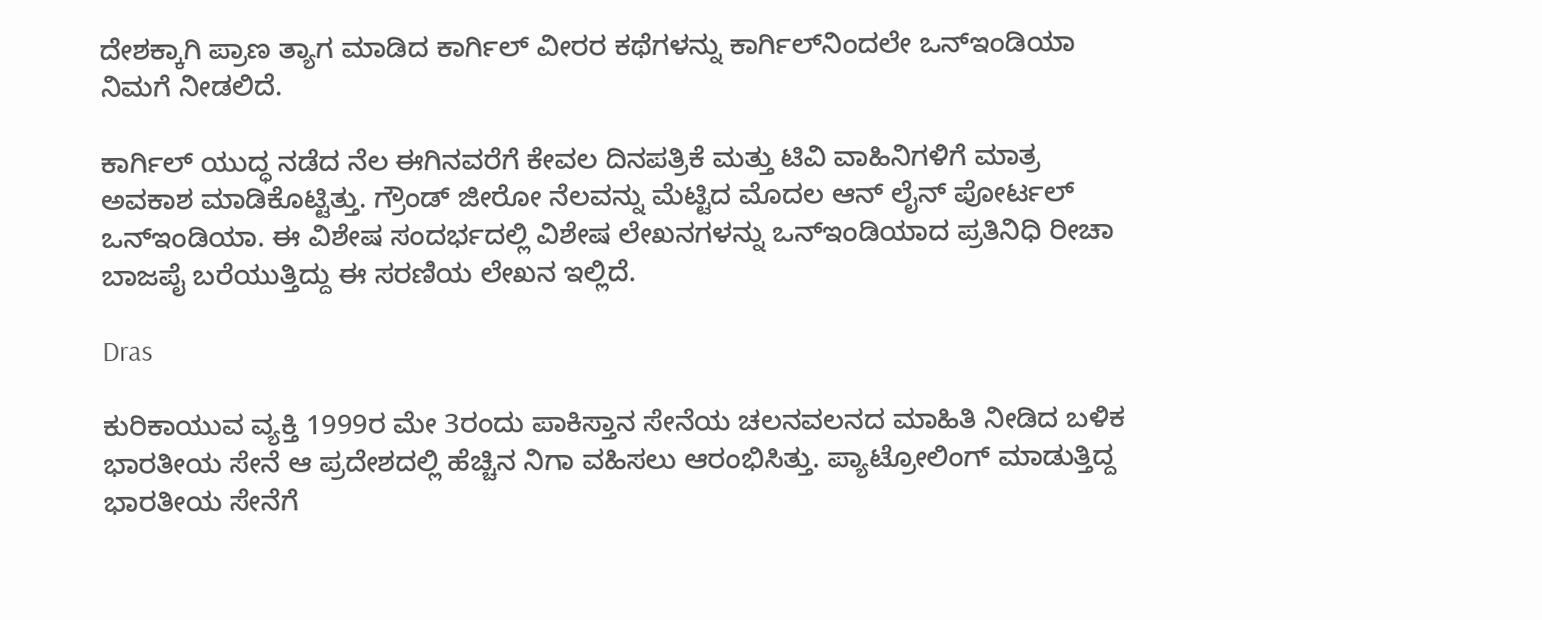ದೇಶಕ್ಕಾಗಿ ಪ್ರಾಣ ತ್ಯಾಗ ಮಾಡಿದ ಕಾರ್ಗಿಲ್ ವೀರರ ಕಥೆಗಳನ್ನು ಕಾರ್ಗಿಲ್‌ನಿಂದಲೇ ಒನ್ಇಂಡಿಯಾ ನಿಮಗೆ ನೀಡಲಿದೆ.

ಕಾರ್ಗಿಲ್ ಯುದ್ಧ ನಡೆದ ನೆಲ ಈಗಿನವರೆಗೆ ಕೇವಲ ದಿನಪತ್ರಿಕೆ ಮತ್ತು ಟಿವಿ ವಾಹಿನಿಗಳಿಗೆ ಮಾತ್ರ ಅವಕಾಶ ಮಾಡಿಕೊಟ್ಟಿತ್ತು. ಗ್ರೌಂಡ್ ಜೀರೋ ನೆಲವನ್ನು ಮೆಟ್ಟಿದ ಮೊದಲ ಆನ್ ಲೈನ್ ಪೋರ್ಟಲ್ ಒನ್ಇಂಡಿಯಾ. ಈ ವಿಶೇಷ ಸಂದರ್ಭದಲ್ಲಿ ವಿಶೇಷ ಲೇಖನಗಳನ್ನು ಒನ್‌ಇಂಡಿಯಾದ ಪ್ರತಿನಿಧಿ ರೀಚಾ ಬಾಜಪೈ ಬರೆಯುತ್ತಿದ್ದು ಈ ಸರಣಿಯ ಲೇಖನ ಇಲ್ಲಿದೆ.

Dras

ಕುರಿಕಾಯುವ ವ್ಯಕ್ತಿ 1999ರ ಮೇ 3ರಂದು ಪಾಕಿಸ್ತಾನ ಸೇನೆಯ ಚಲನವಲನದ ಮಾಹಿತಿ ನೀಡಿದ ಬಳಿಕ ಭಾರತೀಯ ಸೇನೆ ಆ ಪ್ರದೇಶದಲ್ಲಿ ಹೆಚ್ಚಿನ ನಿಗಾ ವಹಿಸಲು ಆರಂಭಿಸಿತ್ತು. ಪ್ಯಾಟ್ರೋಲಿಂಗ್‌ ಮಾಡುತ್ತಿದ್ದ ಭಾರತೀಯ ಸೇನೆಗೆ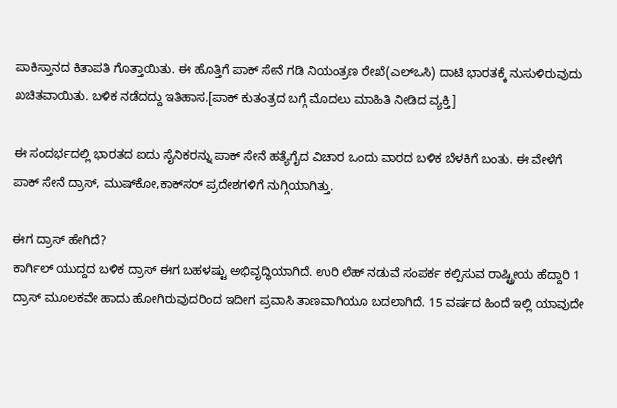ಪಾಕಿಸ್ತಾನದ ಕಿತಾಪತಿ ಗೊತ್ತಾಯಿತು. ಈ ಹೊತ್ತಿಗೆ ಪಾಕ್‌ ಸೇನೆ ಗಡಿ ನಿಯಂತ್ರಣ ರೇಖೆ(ಎಲ್‌ಒಸಿ) ದಾಟಿ ಭಾರತಕ್ಕೆ ನುಸುಳಿರುವುದು ಖಚಿತವಾಯಿತು. ಬಳಿಕ ನಡೆದದ್ದು ಇತಿಹಾಸ.[ಪಾಕ್‌ ಕುತಂತ್ರದ ಬಗ್ಗೆ ಮೊದಲು ಮಾಹಿತಿ ನೀಡಿದ ವ್ಯಕ್ತಿ]

ಈ ಸಂದರ್ಭದಲ್ಲಿ ಭಾರತದ ಐದು ಸೈನಿಕರನ್ನು ಪಾಕ್‌ ಸೇನೆ ಹತ್ಯೆಗೈದ ವಿಚಾರ ಒಂದು ವಾರದ ಬಳಿಕ ಬೆಳಕಿಗೆ ಬಂತು. ಈ ವೇಳೆಗೆ ಪಾಕ್‌ ಸೇನೆ ದ್ರಾಸ್‌‌, ಮುಷ್‌‌‌ಕೋ,ಕಾಕ್‌ಸರ್‌ ಪ್ರದೇಶಗಳಿಗೆ ನುಗ್ಗಿಯಾಗಿತ್ತು.

ಈಗ ದ್ರಾಸ್‌ ಹೇಗಿದೆ?
ಕಾರ್ಗಿ‌ಲ್‌ ಯುದ್ದದ ಬಳಿಕ ದ್ರಾಸ್‌ ಈಗ ಬಹಳಷ್ಟು ಅಭಿವೃದ್ಧಿಯಾಗಿದೆ. ಉರಿ ಲೆಹ್‌ ನಡುವೆ ಸಂಪರ್ಕ ಕಲ್ಪಿಸುವ ರಾಷ್ಟ್ರೀಯ ಹೆದ್ದಾರಿ 1 ದ್ರಾಸ್‌ ಮೂಲಕವೇ ಹಾದು ಹೋಗಿರುವುದರಿಂದ ಇದೀಗ ಪ್ರವಾಸಿ ತಾಣವಾಗಿಯೂ ಬದಲಾಗಿದೆ. 15 ವರ್ಷದ ಹಿಂದೆ ಇಲ್ಲಿ ಯಾವುದೇ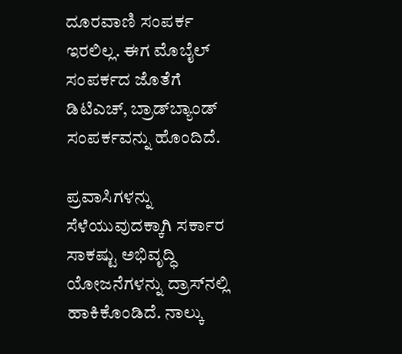ದೂರವಾಣಿ ಸಂಪರ್ಕ ಇರಲಿಲ್ಲ. ಈಗ ಮೊಬೈಲ್‌ ಸಂಪರ್ಕದ ಜೊತೆಗೆ ಡಿಟಿಎಚ್‌, ಬ್ರಾಡ್‌ಬ್ಯಾಂಡ್‌ ಸಂಪರ್ಕ‌ವನ್ನು ಹೊಂದಿದೆ.

ಪ್ರವಾಸಿಗಳನ್ನು ಸೆಳೆಯುವುದಕ್ಕಾಗಿ ಸರ್ಕಾರ ಸಾಕಷ್ಟು ಅಭಿವೃದ್ಧಿ ಯೋಜನೆಗಳನ್ನು ದ್ರಾಸ್‌ನಲ್ಲಿ ಹಾಕಿಕೊಂಡಿದೆ. ನಾಲ್ಕು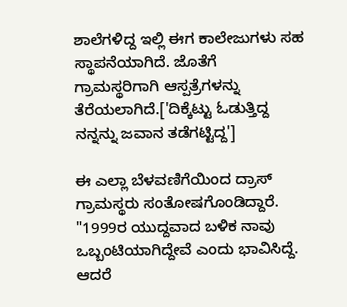ಶಾಲೆಗಳಿದ್ದ ಇಲ್ಲಿ ಈಗ ಕಾಲೇಜುಗಳು ಸಹ ಸ್ಥಾಪನೆಯಾಗಿದೆ. ಜೊತೆಗೆ ಗ್ರಾಮಸ್ಥರಿಗಾಗಿ ಆಸ್ಪತ್ರೆಗಳನ್ನು ತೆರೆಯಲಾಗಿದೆ.['ದಿಕ್ಕೆಟ್ಟು ಓಡುತ್ತಿದ್ದ ನನ್ನನ್ನು ಜವಾನ ತಡೆಗಟ್ಟಿದ್ದ']

ಈ ಎಲ್ಲಾ ಬೆಳವಣಿಗೆಯಿಂದ ದ್ರಾಸ್‌ ಗ್ರಾಮಸ್ಥರು ಸಂತೋಷಗೊಂಡಿದ್ದಾರೆ. "1999ರ ಯುದ್ದವಾದ ಬಳಿಕ ನಾವು ಒಬ್ಬಂಟಿಯಾಗಿದ್ದೇವೆ ಎಂದು ಭಾವಿಸಿದ್ದೆ. ಆದರೆ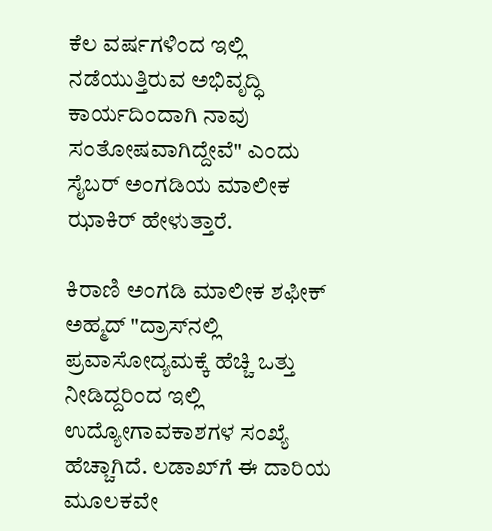ಕೆಲ ವರ್ಷ‌ಗಳಿಂದ ಇಲ್ಲಿ ನಡೆಯುತ್ತಿರುವ ಅಭಿವೃದ್ಧಿ ಕಾರ್ಯದಿಂದಾಗಿ ನಾವು ಸಂತೋಷವಾಗಿದ್ದೇವೆ" ಎಂದು ಸೈಬರ್‌ ಅಂಗಡಿಯ ಮಾಲೀಕ ಝಾಕಿರ್‌ ಹೇಳುತ್ತಾರೆ.

ಕಿರಾಣಿ ಅಂಗಡಿ ಮಾಲೀಕ ಶಫೀಕ್‌ ಅಹ್ಮದ್‌ "ದ್ರಾಸ್‌ನಲ್ಲಿ ಪ್ರವಾಸೋದ್ಯಮಕ್ಕೆ ಹೆಚ್ಚಿ ಒತ್ತು ನೀಡಿದ್ದರಿಂದ ಇಲ್ಲಿ ಉದ್ಯೋಗಾವಕಾಶಗಳ ಸಂಖ್ಯೆ ಹೆಚ್ಚಾಗಿದೆ. ಲಡಾಖ್‌ಗೆ ಈ ದಾರಿಯ ಮೂಲಕವೇ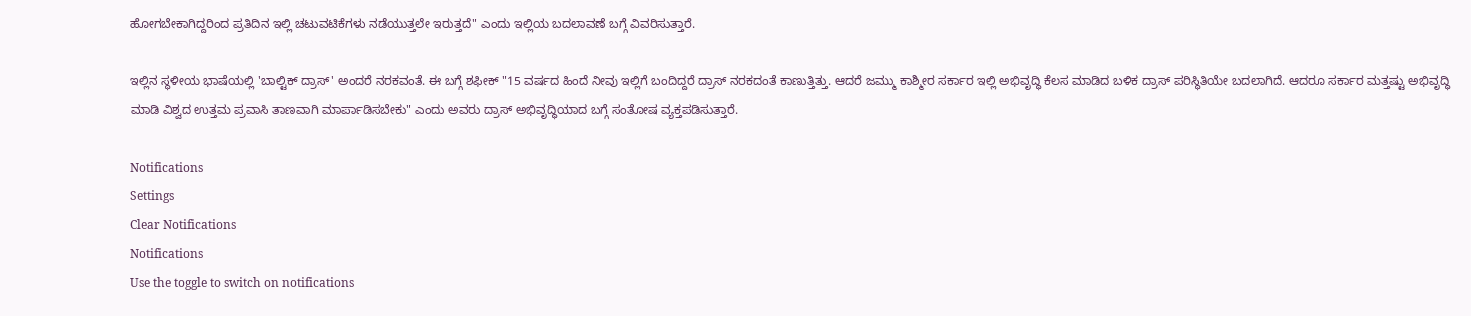ಹೋಗಬೇಕಾಗಿದ್ದರಿಂದ ಪ್ರತಿದಿನ ಇಲ್ಲಿ ಚಟುವಟಿಕೆಗಳು ನಡೆಯುತ್ತಲೇ ಇರುತ್ತದೆ" ಎಂದು ಇಲ್ಲಿಯ ಬದಲಾವಣೆ ಬಗ್ಗೆ ವಿವರಿಸುತ್ತಾರೆ.

ಇಲ್ಲಿನ ಸ್ಥಳೀಯ ಭಾಷೆಯಲ್ಲಿ 'ಬಾಲ್ಟಿಕ್‌ ದ್ರಾಸ್' ಅಂದರೆ ನರಕವಂತೆ. ಈ ಬಗ್ಗೆ ಶಫೀಕ್‌ "15 ವರ್ಷದ ಹಿಂದೆ ನೀವು ಇಲ್ಲಿಗೆ ಬಂದಿದ್ದರೆ ದ್ರಾಸ್‌ ನರಕದಂತೆ ಕಾಣುತ್ತಿತ್ತು. ಆದರೆ ಜಮ್ಮು ಕಾಶ್ಮೀರ ಸರ್ಕಾರ ಇಲ್ಲಿ ಅಭಿವೃದ್ಧಿ ಕೆಲಸ ಮಾಡಿದ ಬಳಿಕ ದ್ರಾಸ್‌ ಪರಿಸ್ಥಿತಿಯೇ ಬದಲಾಗಿದೆ. ಆದರೂ ಸರ್ಕಾರ ಮತ್ತಷ್ಟು ಅಭಿವೃದ್ಧಿ ಮಾಡಿ ವಿಶ್ವದ ಉತ್ತಮ ಪ್ರವಾಸಿ ತಾಣವಾಗಿ ಮಾರ್ಪಾಡಿಸಬೇಕು" ಎಂದು ಅವರು ದ್ರಾಸ್‌ ಅಭಿವೃದ್ಧಿಯಾದ ಬಗ್ಗೆ ಸಂತೋಷ ವ್ಯಕ್ತಪಡಿಸುತ್ತಾರೆ.

Notifications
Settings
Clear Notifications
Notifications
Use the toggle to switch on notifications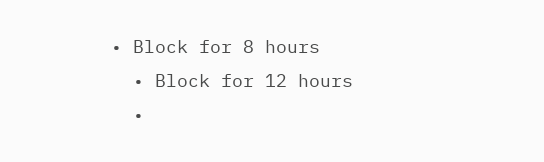• Block for 8 hours
  • Block for 12 hours
  •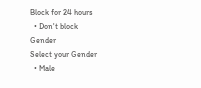Block for 24 hours
  • Don't block
Gender
Select your Gender
  • Male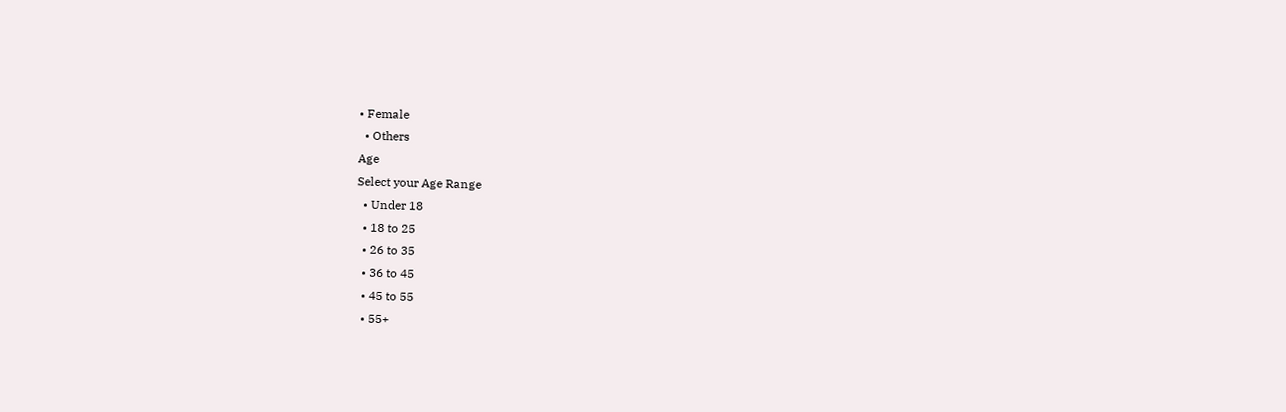• Female
  • Others
Age
Select your Age Range
  • Under 18
  • 18 to 25
  • 26 to 35
  • 36 to 45
  • 45 to 55
  • 55+